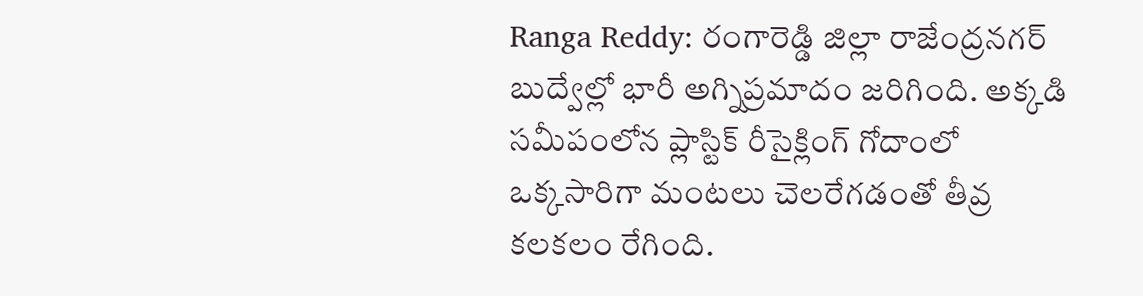Ranga Reddy: రంగారెడ్డి జిల్లా రాజేంద్రనగర్ బుద్వేల్లో భారీ అగ్నిప్రమాదం జరిగింది. అక్కడి సమీపంలోన ప్లాస్టిక్ రీసైక్లింగ్ గోదాంలో ఒక్కసారిగా మంటలు చెలరేగడంతో తీవ్ర కలకలం రేగింది.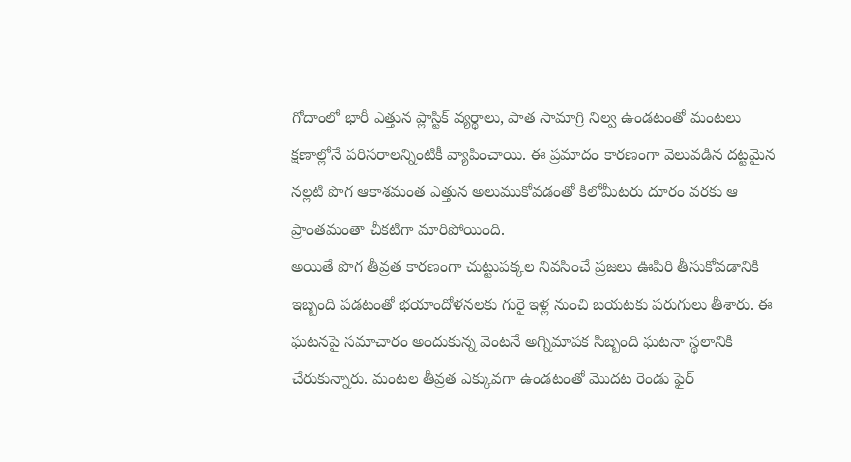గోదాంలో భారీ ఎత్తున ప్లాస్టిక్ వ్యర్థాలు, పాత సామాగ్రి నిల్వ ఉండటంతో మంటలు క్షణాల్లోనే పరిసరాలన్నింటికీ వ్యాపించాయి. ఈ ప్రమాదం కారణంగా వెలువడిన దట్టమైన నల్లటి పొగ ఆకాశమంత ఎత్తున అలుముకోవడంతో కిలోమీటరు దూరం వరకు ఆ ప్రాంతమంతా చీకటిగా మారిపోయింది.
అయితే పొగ తీవ్రత కారణంగా చుట్టుపక్కల నివసించే ప్రజలు ఊపిరి తీసుకోవడానికి ఇబ్బంది పడటంతో భయాందోళనలకు గురై ఇళ్ల నుంచి బయటకు పరుగులు తీశారు. ఈ ఘటనపై సమాచారం అందుకున్న వెంటనే అగ్నిమాపక సిబ్బంది ఘటనా స్థలానికి చేరుకున్నారు. మంటల తీవ్రత ఎక్కువగా ఉండటంతో మొదట రెండు ఫైర్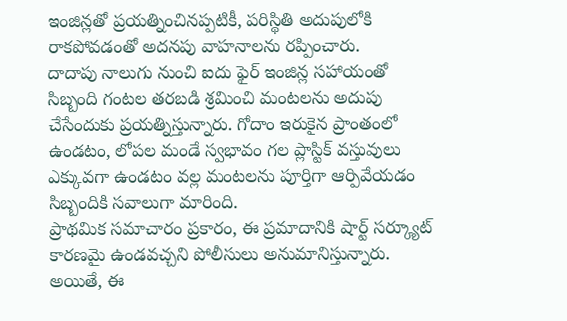ఇంజిన్లతో ప్రయత్నించినప్పటికీ, పరిస్థితి అదుపులోకి రాకపోవడంతో అదనపు వాహనాలను రప్పించారు.
దాదాపు నాలుగు నుంచి ఐదు ఫైర్ ఇంజిన్ల సహాయంతో సిబ్బంది గంటల తరబడి శ్రమించి మంటలను అదుపు చేసేందుకు ప్రయత్నిస్తున్నారు. గోదాం ఇరుకైన ప్రాంతంలో ఉండటం, లోపల మండే స్వభావం గల ప్లాస్టిక్ వస్తువులు ఎక్కువగా ఉండటం వల్ల మంటలను పూర్తిగా ఆర్పివేయడం సిబ్బందికి సవాలుగా మారింది.
ప్రాథమిక సమాచారం ప్రకారం, ఈ ప్రమాదానికి షార్ట్ సర్క్యూట్ కారణమై ఉండవచ్చని పోలీసులు అనుమానిస్తున్నారు. అయితే, ఈ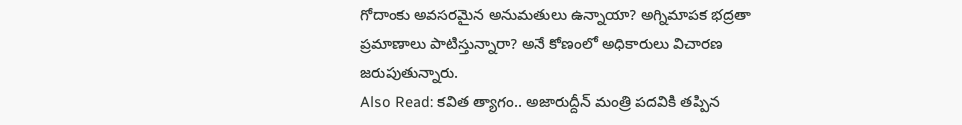గోదాంకు అవసరమైన అనుమతులు ఉన్నాయా? అగ్నిమాపక భద్రతా ప్రమాణాలు పాటిస్తున్నారా? అనే కోణంలో అధికారులు విచారణ జరుపుతున్నారు.
Also Read: కవిత త్యాగం.. అజారుద్దీన్ మంత్రి పదవికి తప్పిన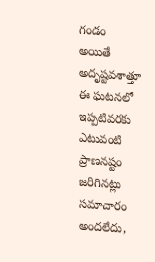గండం
అయితే అదృష్టవశాత్తూ ఈ ఘటనలో ఇప్పటివరకు ఎటువంటి ప్రాణనష్టం జరిగినట్లు సమాచారం అందలేదు,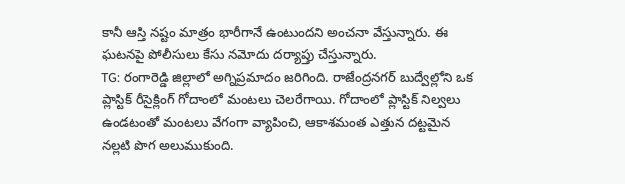కానీ ఆస్తి నష్టం మాత్రం భారీగానే ఉంటుందని అంచనా వేస్తున్నారు. ఈ ఘటనపై పోలీసులు కేసు నమోదు దర్యాప్తు చేస్తున్నారు.
TG: రంగారెడ్డి జిల్లాలో అగ్నిప్రమాదం జరిగింది. రాజేంద్రనగర్ బుద్వేల్లోని ఒక ప్లాస్టిక్ రీసైక్లింగ్ గోదాంలో మంటలు చెలరేగాయి. గోదాంలో ప్లాస్టిక్ నిల్వలు ఉండటంతో మంటలు వేగంగా వ్యాపించి, ఆకాశమంత ఎత్తున దట్టమైన నల్లటి పొగ అలుముకుంది.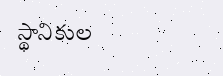స్థానికుల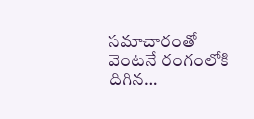సమాచారంతో వెంటనే రంగంలోకి దిగిన…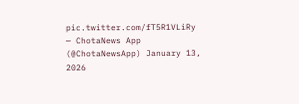pic.twitter.com/fT5R1VLiRy
— ChotaNews App (@ChotaNewsApp) January 13, 2026